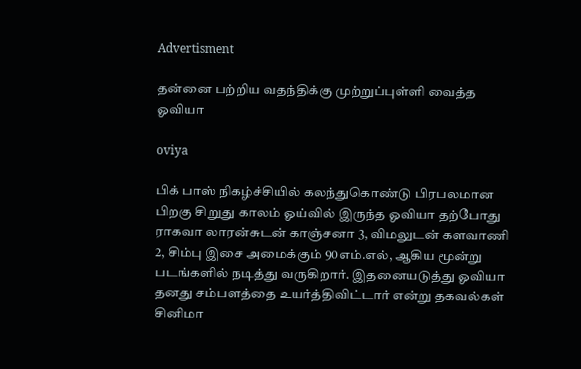Advertisment

தன்னை பற்றிய வதந்திக்கு முற்றுப்புள்ளி வைத்த ஓவியா

oviya

பிக் பாஸ் நிகழ்ச்சியில் கலந்துகொண்டு பிரபலமான பிறகு சிறுது காலம் ஓய்வில் இருந்த ஓவியா தற்போது ராகவா லாரன்சுடன் காஞ்சனா 3, விமலுடன் களவாணி 2, சிம்பு இசை அமைக்கும் 90எம்.எல், ஆகிய மூன்று படங்களில் நடித்து வருகிறார். இதனையடுத்து ஓவியா தனது சம்பளத்தை உயர்த்திவிட்டார் என்று தகவல்கள் சினிமா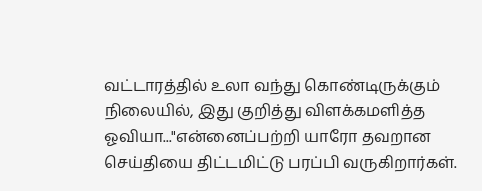வட்டாரத்தில் உலா வந்து கொண்டிருக்கும் நிலையில், இது குறித்து விளக்கமளித்த ஓவியா..."என்னைப்பற்றி யாரோ தவறான செய்தியை திட்டமிட்டு பரப்பி வருகிறார்கள்.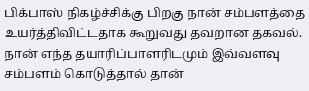பிக்பாஸ் நிகழ்ச்சிக்கு பிறகு நான் சம்பளத்தை உயர்த்திவிட்டதாக கூறுவது தவறான தகவல். நான் எந்த தயாரிப்பாளரிடமும் இவ்வளவு சம்பளம் கொடுத்தால் தான்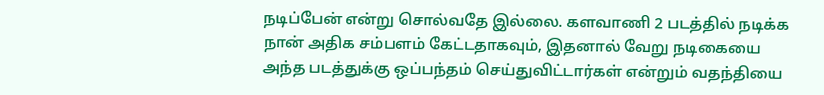நடிப்பேன் என்று சொல்வதே இல்லை. களவாணி 2 படத்தில் நடிக்க நான் அதிக சம்பளம் கேட்டதாகவும், இதனால் வேறு நடிகையை அந்த படத்துக்கு ஒப்பந்தம் செய்துவிட்டார்கள் என்றும் வதந்தியை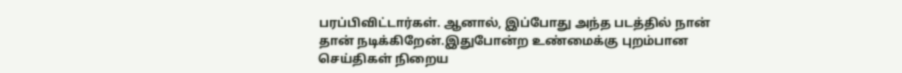பரப்பிவிட்டார்கள். ஆனால், இப்போது அந்த படத்தில் நான் தான் நடிக்கிறேன்.இதுபோன்ற உண்மைக்கு புறம்பான செய்திகள் நிறைய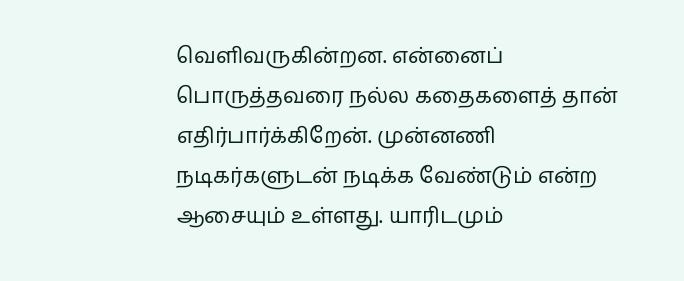வெளிவருகின்றன. என்னைப் பொருத்தவரை நல்ல கதைகளைத் தான் எதிர்பார்க்கிறேன். முன்னணி நடிகர்களுடன் நடிக்க வேண்டும் என்ற ஆசையும் உள்ளது. யாரிடமும்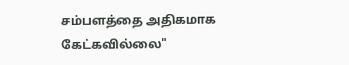சம்பளத்தை அதிகமாக கேட்கவில்லை"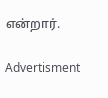என்றார்.

Advertisment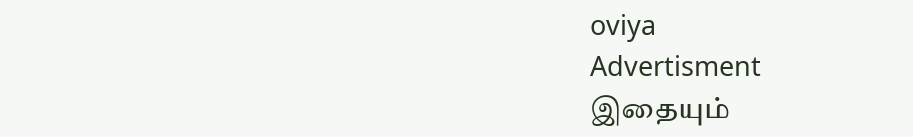oviya
Advertisment
இதையும்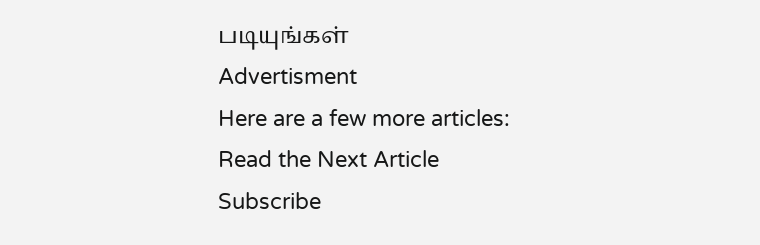படியுங்கள்
Advertisment
Here are a few more articles:
Read the Next Article
Subscribe